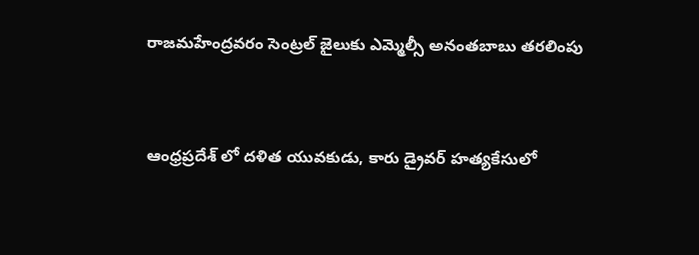రాజమహేంద్రవరం సెంట్రల్ జైలుకు ఎమ్మెల్సీ అనంతబాబు తరలింపు


ఆంధ్రప్రదేశ్ లో దళిత యువకుడు, కారు డ్రైవర్ హత్యకేసులో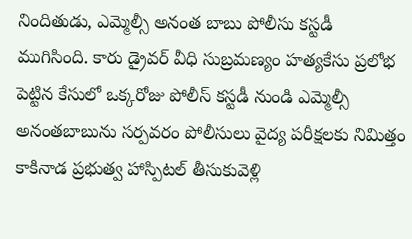నిందితుడు, ఎమ్మెల్సీ అనంత బాబు పోలీసు కస్టడీ ముగిసింది. కారు డ్రైవర్ వీధి సుబ్రమణ్యం హత్యకేసు ప్రలోభ పెట్టిన కేసులో ఒక్కరోజు పోలీస్ కస్టడీ నుండి ఎమ్మెల్సీ అనంతబాబును సర్పవరం పోలీసులు వైద్య పరీక్షలకు నిమిత్తం కాకినాడ ప్రభుత్వ హాస్పిటల్ తీసుకువెళ్లి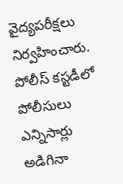వైద్యపరీక్షలు నిర్వహించారు. పోలీస్ కస్టడీలో పోలీసులు ఎన్నిసార్లు అడిగినా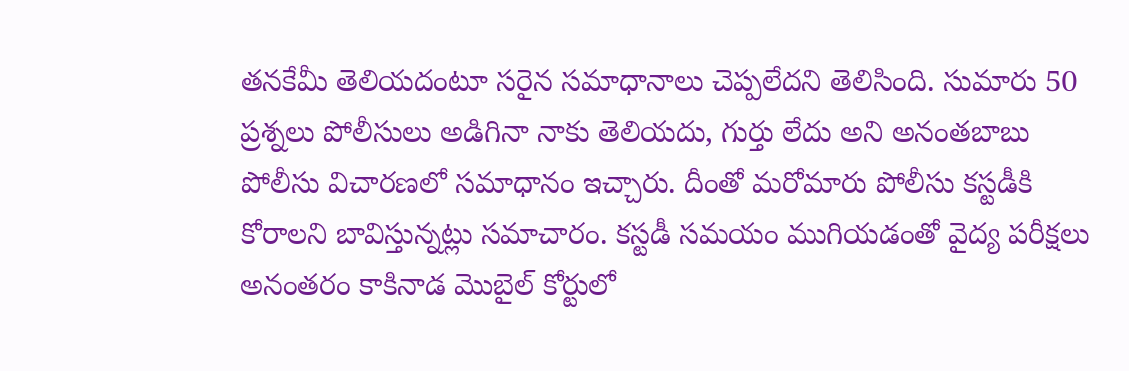తనకేమీ తెలియదంటూ సరైన సమాధానాలు చెప్పలేదని తెలిసింది. సుమారు 50 ప్రశ్నలు పోలీసులు అడిగినా నాకు తెలియదు, గుర్తు లేదు అని అనంతబాబు పోలీసు విచారణలో సమాధానం ఇచ్చారు. దీంతో మరోమారు పోలీసు కస్టడీకి కోరాలని బావిస్తున్నట్లు సమాచారం. కస్టడీ సమయం ముగియడంతో వైద్య పరీక్షలు అనంతరం కాకినాడ మొబైల్ కోర్టులో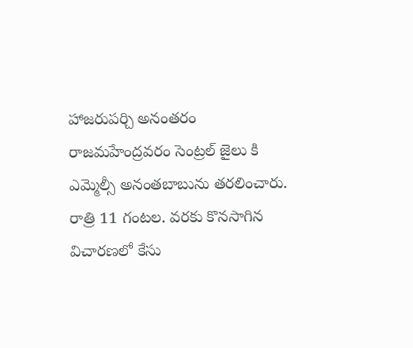హాజరుపర్చి అనంతరం రాజమహేంద్రవరం సెంట్రల్ జైలు కి ఎమ్మెల్సీ అనంతబాబును తరలించారు. రాత్రి 11 గంటల. వరకు కొనసాగిన విచారణలో కేసు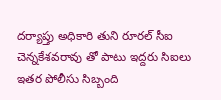దర్యాప్తు అధికారి తుని రూరల్ సీఐ చెన్నకేశవరావు తో పాటు ఇద్దరు సిఐలు ఇతర పోలీసు సిబ్బంది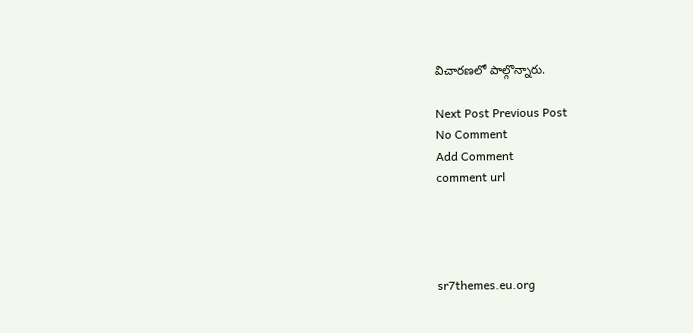విచారణలో పాల్గొన్నారు.

Next Post Previous Post
No Comment
Add Comment
comment url




sr7themes.eu.org